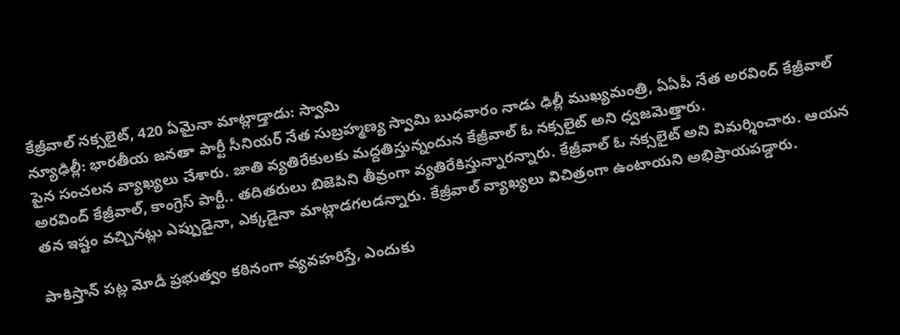కేజ్రీవాల్ నక్సలైట్, 420 ఏమైనా మాట్లాడ్తాడు: స్వామి
న్యూఢిల్లీ: భారతీయ జనతా పార్టీ సీనియర్ నేత సుబ్రహ్మణ్య స్వామి బుధవారం నాడు ఢిల్లీ ముఖ్యమంత్రి, ఏఏపీ నేత అరవింద్ కేజ్రీవాల్ పైన సంచలన వ్యాఖ్యలు చేశారు. జాతి వ్యతిరేకులకు మద్దతిస్తున్నందున కేజ్రీవాల్ ఓ నక్సలైట్ అని ధ్వజమెత్తారు.
అరవింద్ కేజ్రీవాల్, కాంగ్రెస్ పార్టీ.. తదితరులు బిజెపిని తీవ్రంగా వ్యతిరేకిస్తున్నారన్నారు. కేజ్రీవాల్ ఓ నక్సలైట్ అని విమర్శించారు. ఆయన తన ఇష్టం వచ్చినట్లు ఎప్పుడైనా, ఎక్కడైనా మాట్లాడగలడన్నారు. కేజ్రీవాల్ వ్యాఖ్యలు విచిత్రంగా ఉంటాయని అభిప్రాయపడ్డారు.

పాకిస్తాన్ పట్ల మోడీ ప్రభుత్వం కఠినంగా వ్యవహరిస్తే, ఎందుకు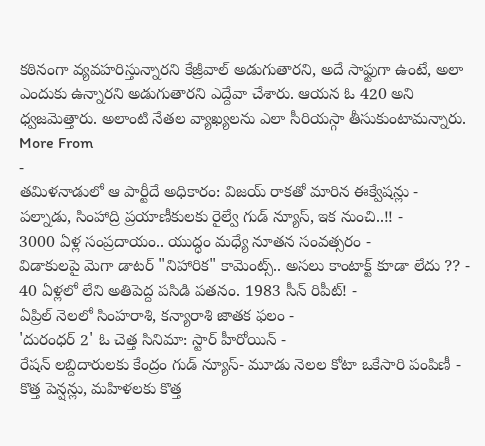కఠినంగా వ్యవహరిస్తున్నారని కేజ్రీవాల్ అడుగుతారని, అదే సాఫ్టుగా ఉంటే, అలా ఎందుకు ఉన్నారని అడుగుతారని ఎద్దేవా చేశారు. ఆయన ఓ 420 అని ధ్వజమెత్తారు. అలాంటి నేతల వ్యాఖ్యలను ఎలా సీరియస్గా తీసుకుంటామన్నారు.
More From
-
తమిళనాడులో ఆ పార్టీదే అధికారం: విజయ్ రాకతో మారిన ఈక్వేషన్లు -
పల్నాడు, సింహాద్రి ప్రయాణీకులకు రైల్వే గుడ్ న్యూస్, ఇక నుంచి..!! -
3000 ఏళ్ల సంప్రదాయం.. యుద్ధం మధ్యే నూతన సంవత్సరం -
విడాకులపై మెగా డాటర్ "నిహారిక" కామెంట్స్.. అసలు కాంటాక్ట్ కూడా లేదు ?? -
40 ఏళ్లలో లేని అతిపెద్ద పసిడి పతనం. 1983 సీన్ రిపీట్! -
ఏప్రిల్ నెలలో సింహరాశి, కన్యారాశి జాతక ఫలం -
'దురంధర్ 2' ఓ చెత్త సినిమా: స్టార్ హీరోయిన్ -
రేషన్ లబ్దిదారులకు కేంద్రం గుడ్ న్యూస్- మూడు నెలల కోటా ఒకేసారి పంపిణీ -
కొత్త పెన్షన్లు, మహిళలకు కొత్త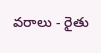వరాలు - రైతు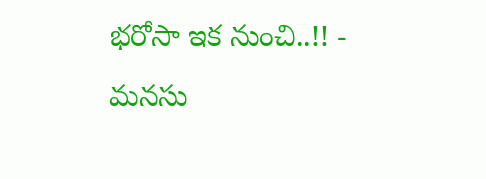భరోసా ఇక నుంచి..!! -
మనసు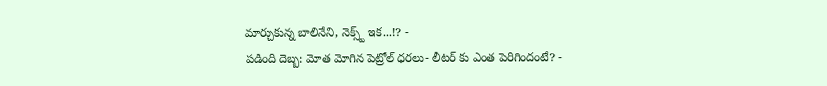మార్చుకున్న బాలినేని, నెక్స్ట్ ఇక...!? -
పడింది దెబ్బ: మోత మోగిన పెట్రోల్ ధరలు- లీటర్ కు ఎంత పెరిగిందంటే? -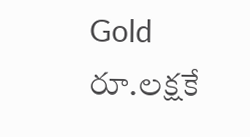Gold రూ.లక్షకే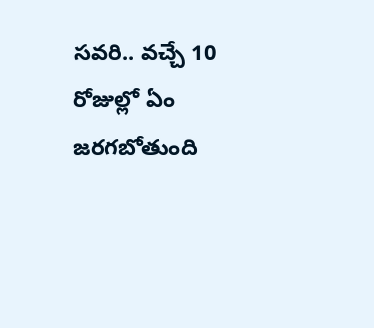సవరి.. వచ్చే 10 రోజుల్లో ఏం జరగబోతుంది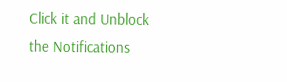Click it and Unblock the Notifications